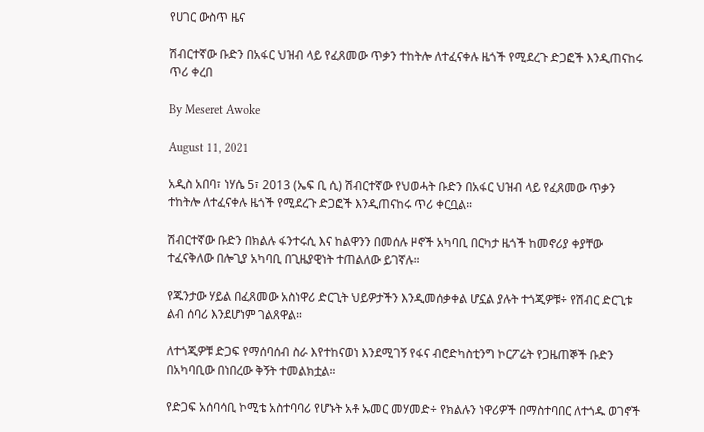የሀገር ውስጥ ዜና

ሽብርተኛው ቡድን በአፋር ህዝብ ላይ የፈጸመው ጥቃን ተከትሎ ለተፈናቀሉ ዜጎች የሚደረጉ ድጋፎች እንዲጠናከሩ ጥሪ ቀረበ

By Meseret Awoke

August 11, 2021

አዲስ አበባ፣ ነሃሴ 5፣ 2013 (ኤፍ ቢ ሲ) ሽብርተኛው የህወሓት ቡድን በአፋር ህዝብ ላይ የፈጸመው ጥቃን ተከትሎ ለተፈናቀሉ ዜጎች የሚደረጉ ድጋፎች እንዲጠናከሩ ጥሪ ቀርቧል።

ሽብርተኛው ቡድን በክልሉ ፋንተሩሲ እና ከልዋንን በመሰሉ ዞኖች አካባቢ በርካታ ዜጎች ከመኖሪያ ቀያቸው ተፈናቅለው በሎጊያ አካባቢ በጊዜያዊነት ተጠልለው ይገኛሉ።

የጁንታው ሃይል በፈጸመው አስነዋሪ ድርጊት ህይዎታችን እንዲመሰቃቀል ሆኗል ያሉት ተጎጂዎቹ÷ የሽብር ድርጊቱ ልብ ሰባሪ እንደሆነም ገልጸዋል።

ለተጎጂዎቹ ድጋፍ የማሰባሰብ ስራ እየተከናወነ እንደሚገኝ የፋና ብሮድካስቲንግ ኮርፖሬት የጋዜጠኞች ቡድን በአካባቢው በነበረው ቅኝት ተመልክቷል።

የድጋፍ አሰባሳቢ ኮሚቴ አስተባባሪ የሆኑት አቶ ኡመር መሃመድ÷ የክልሉን ነዋሪዎች በማስተባበር ለተጎዱ ወገኖች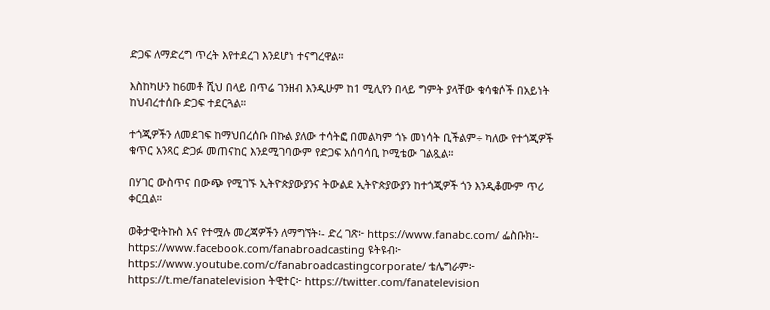ድጋፍ ለማድረግ ጥረት እየተደረገ እንደሆነ ተናግረዋል።

እስከካሁን ከ6መቶ ሺህ በላይ በጥሬ ገንዘብ እንዲሁም ከ1 ሚሊየን በላይ ግምት ያላቸው ቁሳቁሶች በአይነት ከህብረተሰቡ ድጋፍ ተደርጓል።

ተጎጂዎችን ለመደገፍ ከማህበረሰቡ በኩል ያለው ተሳትፎ በመልካም ጎኑ መነሳት ቢችልም÷ ካለው የተጎጂዎች ቁጥር አንጻር ድጋፉ መጠናከር እንደሚገባውም የድጋፍ አሰባሳቢ ኮሚቴው ገልጿል።

በሃገር ውስጥና በውጭ የሚገኙ ኢትዮጵያውያንና ትውልደ ኢትዮጵያውያን ከተጎጂዎች ጎን እንዲቆሙም ጥሪ ቀርቧል።

ወቅታዊ፣ትኩስ እና የተሟሉ መረጃዎችን ለማግኘት፡- ድረ ገጽ፦ https://www.fanabc.com/ ፌስቡክ፡- https://www.facebook.com/fanabroadcasting ዩትዩብ፦ https://www.youtube.com/c/fanabroadcastingcorporate/ ቴሌግራም፦ https://t.me/fanatelevision ትዊተር፦ https://twitter.com/fanatelevision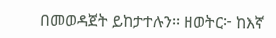በመወዳጀት ይከታተሉን፡፡ ዘወትር፦ ከእኛ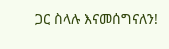ጋር ስላሉ እናመሰግናለን!